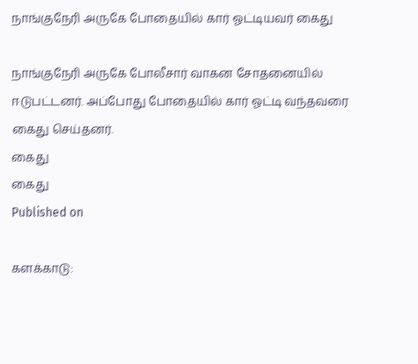நாங்குநேரி அருகே போதையில் கார் ஓட்டியவர் கைது

நாங்குநேரி அருகே போலீசார் வாகன சோதனையில் ஈடுபட்டனர். அப்போது போதையில் கார் ஓட்டி வந்தவரை கைது செய்தனர்.
கைது
கைது
Published on

களக்காடு: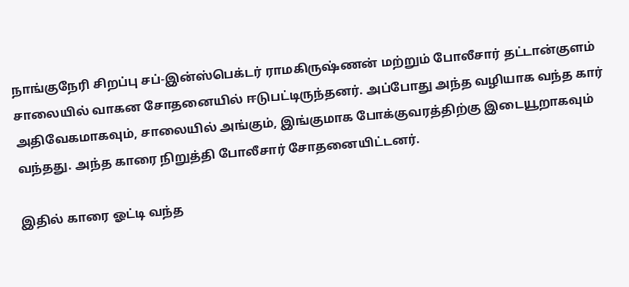நாங்குநேரி சிறப்பு சப்-இன்ஸ்பெக்டர் ராமகிருஷ்ணன் மற்றும் போலீசார் தட்டான்குளம் சாலையில் வாகன சோதனையில் ஈடுபட்டிருந்தனர். அப்போது அந்த வழியாக வந்த கார் அதிவேகமாகவும், சாலையில் அங்கும், இங்குமாக போக்குவரத்திற்கு இடையூறாகவும் வந்தது. அந்த காரை நிறுத்தி போலீசார் சோதனையிட்டனர்.

இதில் காரை ஓட்டி வந்த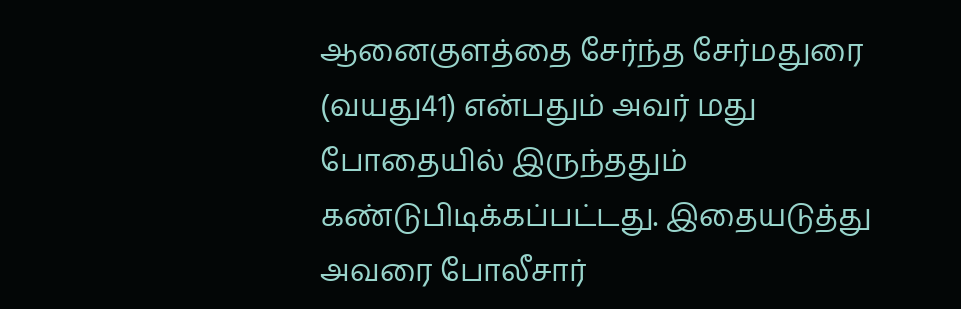ஆனைகுளத்தை சேர்ந்த சேர்மதுரை (வயது41) என்பதும் அவர் மது போதையில் இருந்ததும் கண்டுபிடிக்கப்பட்டது. இதையடுத்து அவரை போலீசார்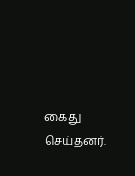கைது செய்தனர்.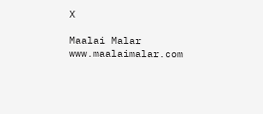X

Maalai Malar
www.maalaimalar.com